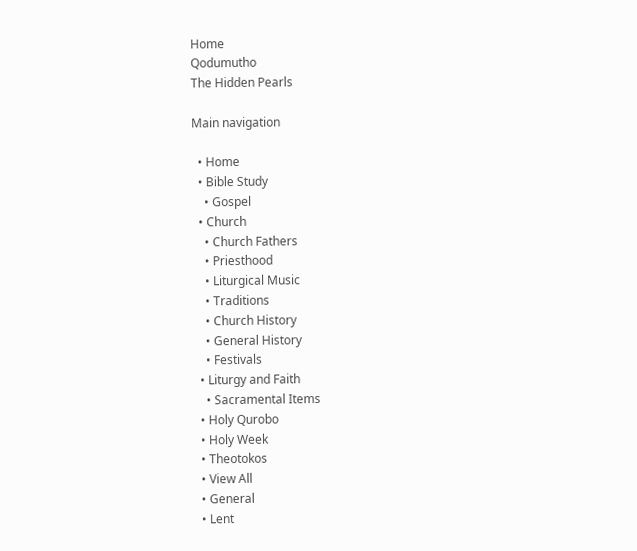Home
Qodumutho
The Hidden Pearls

Main navigation

  • Home
  • Bible Study
    • Gospel
  • Church
    • Church Fathers
    • Priesthood
    • Liturgical Music
    • Traditions
    • Church History
    • General History
    • Festivals
  • Liturgy and Faith
    • Sacramental Items
  • Holy Qurobo
  • Holy Week
  • Theotokos
  • View All
  • General
  • Lent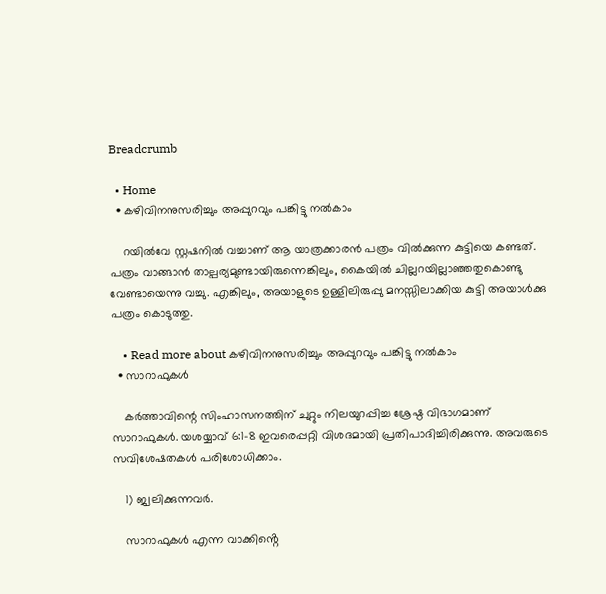Breadcrumb

  • Home
  • കഴിവിനനുസരിച്ചും അപ്പുറവും പങ്കിട്ടു നൽകാം

    റയിൽവേ സ്റ്റഷനിൽ വച്ചാണ് ആ യാത്രക്കാരൻ പത്രം വിൽക്കുന്ന കുട്ടിയെ കണ്ടത്. പത്രം വാങ്ങാൻ താല്പര്യമുണ്ടായിരുന്നെങ്കിലും, കൈയിൽ ചില്ലറയില്ലാഞ്ഞതുകൊണ്ടു വേണ്ടായെന്നു വച്ചു. എങ്കിലും, അയാളുടെ ഉള്ളിലിരുപ്പു മനസ്സിലാക്കിയ കുട്ടി അയാൾക്കു പത്രം കൊടുത്തു.

    • Read more about കഴിവിനനുസരിച്ചും അപ്പുറവും പങ്കിട്ടു നൽകാം
  • സാറാഫുകൾ

    കർത്താവിന്റെ സിംഹാസനത്തിന് ചുറ്റും നിലയുറപ്പിച്ച ശ്രേഷ്ഠ വിഭാഗമാണ് സാറാഫുകൾ. യശയ്യാവ് 6:1-8 ഇവരെപ്പറ്റി വിശദമായി പ്രതിപാദിച്ചിരിക്കുന്നു. അവരുടെ  സവിശേഷതകൾ പരിശോധിക്കാം.

    1) ജ്വലിക്കുന്നവർ.

    സാറാഫുകൾ എന്ന വാക്കിൻ്റെ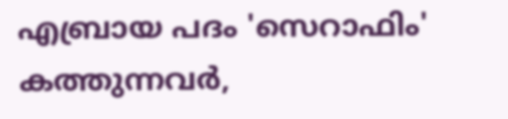എബ്രായ പദം 'സെറാഫിം' കത്തുന്നവർ,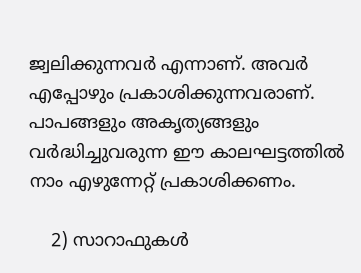ജ്വലിക്കുന്നവർ എന്നാണ്. അവർ എപ്പോഴും പ്രകാശിക്കുന്നവരാണ്. പാപങ്ങളും അകൃത്യങ്ങളും വർദ്ധിച്ചുവരുന്ന ഈ കാലഘട്ടത്തിൽ നാം എഴുന്നേറ്റ് പ്രകാശിക്കണം.

    2) സാറാഫുകൾ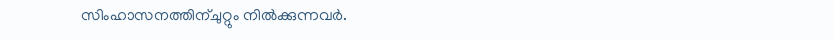സിംഹാസനത്തിന്ചുറ്റും നിൽക്കുന്നവർ.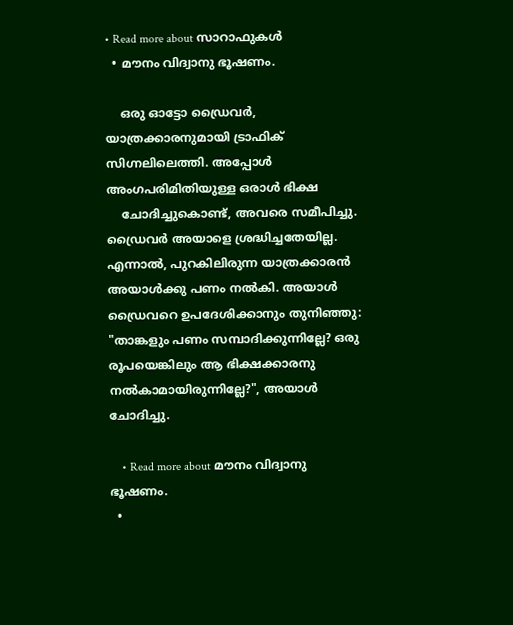• Read more about സാറാഫുകൾ
  • മൗനം വിദ്വാനു ഭൂഷണം.

    ഒരു ഓട്ടോ ഡ്രൈവർ, യാത്രക്കാരനുമായി ട്രാഫിക് സിഗ്നലിലെത്തി. അപ്പോൾ അംഗപരിമിതിയുള്ള ഒരാൾ ഭിക്ഷ
    ചോദിച്ചുകൊണ്ട്, അവരെ സമീപിച്ചു. ഡ്രൈവർ അയാളെ ശ്രദ്ധിച്ചതേയില്ല. എന്നാൽ, പുറകിലിരുന്ന യാത്രക്കാരൻ അയാൾക്കു പണം നൽകി. അയാൾ ഡ്രൈവറെ ഉപദേശിക്കാനും തുനിഞ്ഞു: "താങ്കളും പണം സമ്പാദിക്കുന്നില്ലേ? ഒരു രൂപയെങ്കിലും ആ ഭിക്ഷക്കാരനു നൽകാമായിരുന്നില്ലേ?", അയാൾ ചോദിച്ചു.

    • Read more about മൗനം വിദ്വാനു ഭൂഷണം.
  •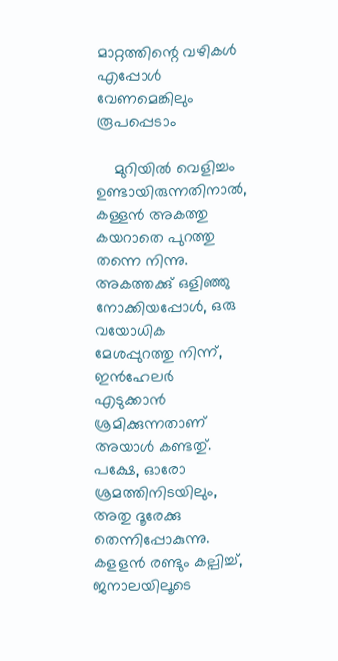മാറ്റത്തിന്റെ വഴികൾ എപ്പോൾ വേണമെങ്കിലും രൂപപ്പെടാം

    മുറിയിൽ വെളിച്ചം ഉണ്ടായിരുന്നതിനാൽ, കള്ളൻ അകത്തു കയറാതെ പുറത്തു തന്നെ നിന്നു. അകത്തക്കു് ഒളിഞ്ഞു നോക്കിയപ്പോൾ, ഒരു വയോധിക മേശപ്പുറത്തു നിന്ന്, ഇൻഹേലർ എടുക്കാൻ ശ്രമിക്കുന്നതാണ് അയാൾ കണ്ടതു്. പക്ഷേ, ഓരോ ശ്രമത്തിനിടയിലും, അതു ദൂരേക്കു തെന്നിപ്പോകുന്നു. കളളൻ രണ്ടും കല്പിച്ച്, ജനാലയിലൂടെ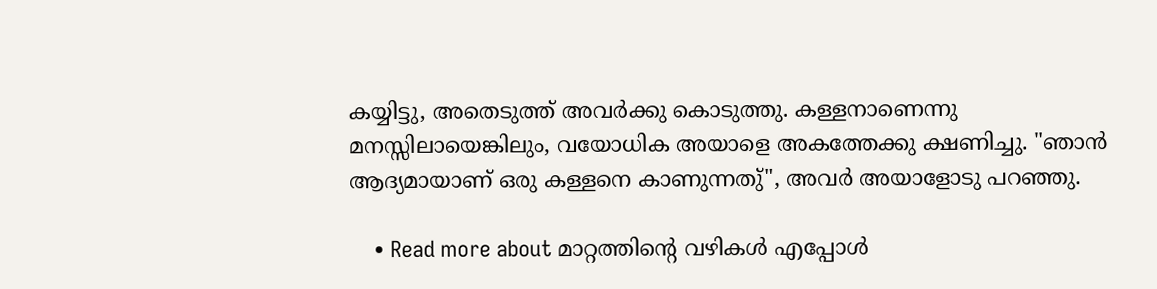കയ്യിട്ടു, അതെടുത്ത് അവർക്കു കൊടുത്തു. കള്ളനാണെന്നു മനസ്സിലായെങ്കിലും, വയോധിക അയാളെ അകത്തേക്കു ക്ഷണിച്ചു. "ഞാൻ ആദ്യമായാണ് ഒരു കള്ളനെ കാണുന്നതു്", അവർ അയാളോടു പറഞ്ഞു.

    • Read more about മാറ്റത്തിന്റെ വഴികൾ എപ്പോൾ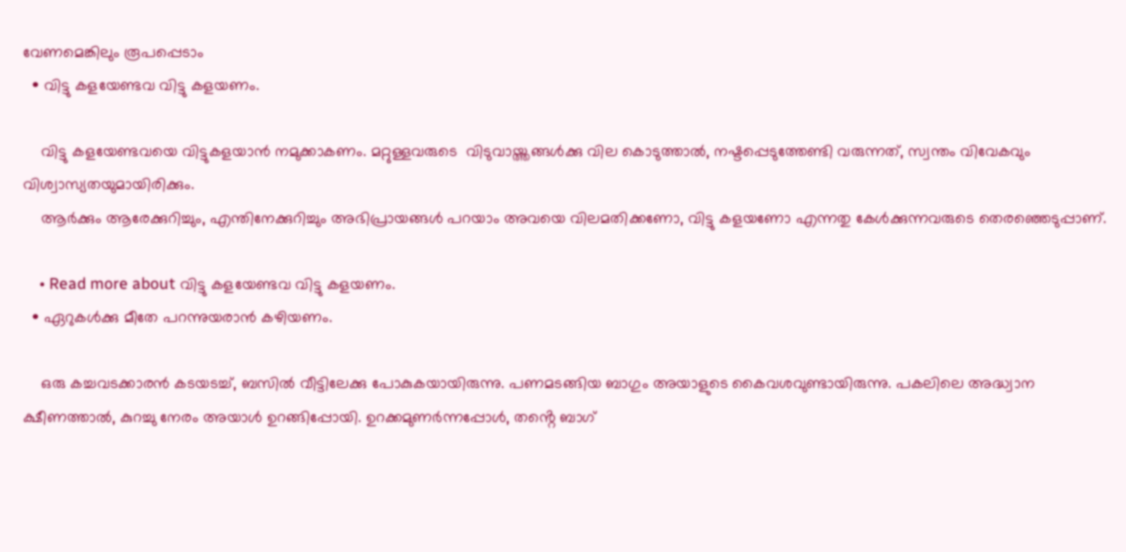വേണമെങ്കിലും രൂപപ്പെടാം
  • വിട്ടു കളയേണ്ടവ വിട്ടു കളയണം.

    വിട്ടു കളയേണ്ടവയെ വിട്ടുകളയാൻ നമുക്കാകണം. മറ്റുള്ളവരുടെ  വിടുവായ്ത്തങ്ങൾക്കു വില കൊടുത്താൽ, നഷ്ടപ്പെടുത്തേണ്ടി വരുന്നത്, സ്വന്തം വിവേകവും വിശ്വാസ്യതയുമായിരിക്കും.
    ആർക്കും ആരേക്കുറിച്ചും, എന്തിനേക്കുറിച്ചും അഭിപ്രായങ്ങൾ പറയാം അവയെ വിലമതിക്കണോ, വിട്ടു കളയണോ എന്നതു കേൾക്കുന്നവരുടെ തെരഞ്ഞെടുപ്പാണ്.

    • Read more about വിട്ടു കളയേണ്ടവ വിട്ടു കളയണം.
  • ഏറുകൾക്കു മീതേ പറന്നുയരാൻ കഴിയണം.

    ഒരു കച്ചവടക്കാരൻ കടയടച്ച്, ബസിൽ വീട്ടിലേക്കു പോകുകയായിരുന്നു. പണമടങ്ങിയ ബാഗും അയാളുടെ കൈവശവുണ്ടായിരുന്നു. പകലിലെ അദ്ധ്വാന ക്ഷീണത്താൽ, കുറച്ചു നേരം അയാൾ ഉറങ്ങിപ്പോയി. ഉറക്കമുണർന്നപ്പോൾ, തൻ്റെ ബാഗ്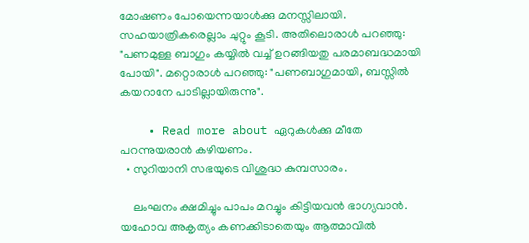മോഷണം പോയെന്നയാൾക്കു മനസ്സിലായി. സഹയാത്രികരെല്ലാം ചുറ്റും കൂടി. അതിലൊരാൾ പറഞ്ഞു: "പണമുള്ള ബാഗും കയ്യിൽ വച്ച് ഉറങ്ങിയതു പരമാബദ്ധമായി പോയി". മറ്റൊരാൾ പറഞ്ഞു: "പണബാഗുമായി, ബസ്സിൽ കയറാനേ പാടില്ലായിരുന്നു".

    • Read more about ഏറുകൾക്കു മീതേ പറന്നുയരാൻ കഴിയണം.
  • സുറിയാനി സഭയുടെ വിശുദ്ധ കുമ്പസാരം.

    ലംഘനം ക്ഷമിച്ചും പാപം മറച്ചും കിട്ടിയവൻ ഭാഗ്യവാൻ. യഹോവ അകൃത്യം കണക്കിടാതെയും ആത്മാവിൽ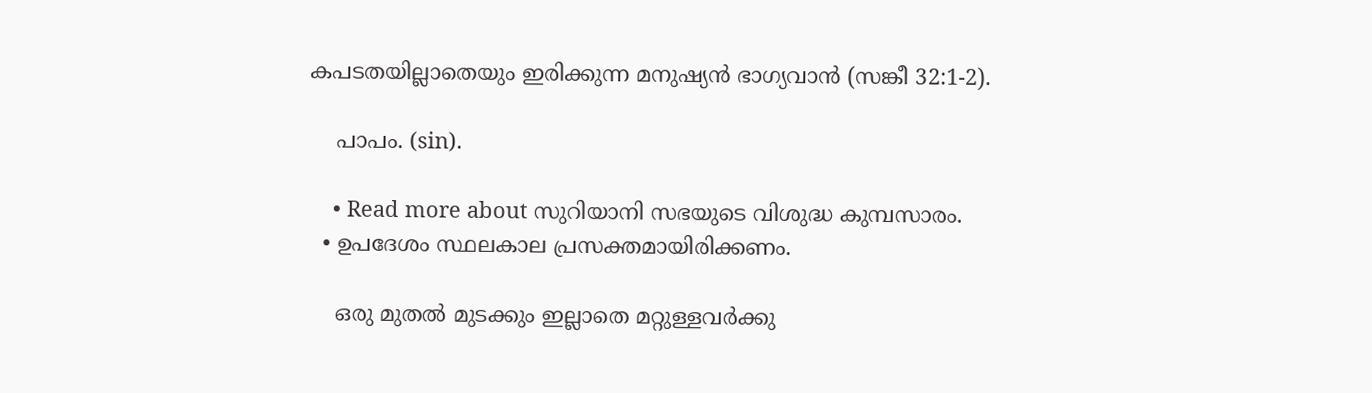കപടതയില്ലാതെയും ഇരിക്കുന്ന മനുഷ്യൻ ഭാഗ്യവാൻ (സങ്കീ 32:1-2).

    പാപം. (sin).

    • Read more about സുറിയാനി സഭയുടെ വിശുദ്ധ കുമ്പസാരം.
  • ഉപദേശം സ്ഥലകാല പ്രസക്തമായിരിക്കണം.

    ഒരു മുതൽ മുടക്കും ഇല്ലാതെ മറ്റുള്ളവർക്കു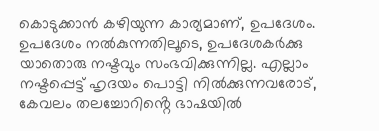കൊടുക്കാൻ കഴിയുന്ന കാര്യമാണ്, ഉപദേശം. ഉപദേശം നൽകുന്നതിലൂടെ, ഉപദേശകർക്കു യാതൊരു നഷ്ടവും സംഭവിക്കുന്നില്ല. എല്ലാം നഷ്ടപ്പെട്ട് ഹൃദയം പൊട്ടി നിൽക്കുന്നവരോട്, കേവലം തലച്ചോറിൻ്റെ ഭാഷയിൽ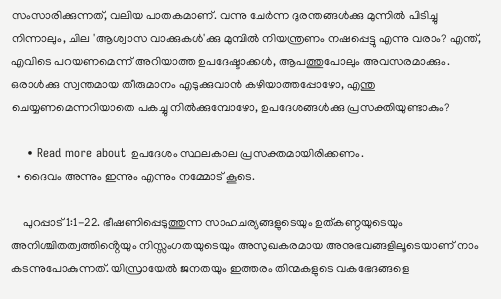സംസാരിക്കുന്നത്, വലിയ പാതകമാണ്. വന്നു ചേർന്ന ദുരന്തങ്ങൾക്കു മുന്നിൽ പിടിച്ചു നിന്നാലും, ചില 'ആശ്വാസ വാക്കുകൾ'ക്കു മുമ്പിൽ നിയന്ത്രണം നഷപ്പെട്ടു എന്നു വരാം? എന്ത്, എവിടെ പറയണമെന്ന് അറിയാത്ത ഉപദേഷ്ടാക്കൾ, ആപത്തുപോലും അവസരമാക്കും. ഒരാൾക്കു സ്വന്തമായ തീരുമാനം എടുക്കുവാൻ കഴിയാത്തപ്പോഴോ, എന്തു ചെയ്യണമെന്നറിയാതെ പകച്ചു നിൽക്കുമ്പോഴോ, ഉപദേശങ്ങൾക്കു പ്രസക്തിയുണ്ടാകും?

    • Read more about ഉപദേശം സ്ഥലകാല പ്രസക്തമായിരിക്കണം.
  • ദൈവം അന്നും ഇന്നും എന്നും നമ്മോട് കൂടെ.

    പുറപ്പാട് 1:1-22. ഭീഷണിപ്പെടുത്തുന്ന സാഹചര്യങ്ങളുടെയും ഉത്കണ്ഠയുടെയും അനിശ്ചിതത്വത്തിൻ്റെയും നിസ്സംഗതയുടെയും അസുഖകരമായ അനുഭവങ്ങളിലൂടെയാണ് നാം കടന്നുപോകുന്നത്. യിസ്രായേൽ ജനതയും ഇത്തരം തിന്മകളുടെ വകഭേദങ്ങളെ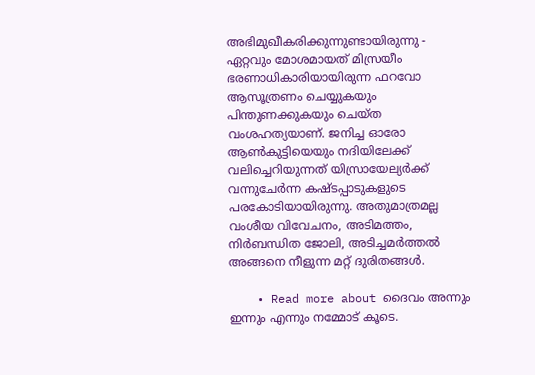അഭിമുഖീകരിക്കുന്നുണ്ടായിരുന്നു - ഏറ്റവും മോശമായത് മിസ്രയീം ഭരണാധികാരിയായിരുന്ന ഫറവോ ആസൂത്രണം ചെയ്യുകയും പിന്തുണക്കുകയും ചെയ്ത വംശഹത്യയാണ്. ജനിച്ച ഓരോ ആൺകുട്ടിയെയും നദിയിലേക്ക് വലിച്ചെറിയുന്നത് യിസ്രായേല്യർക്ക് വന്നുചേർന്ന കഷ്ടപ്പാടുകളുടെ പരകോടിയായിരുന്നു. അതുമാത്രമല്ല വംശീയ വിവേചനം, അടിമത്തം, നിർബന്ധിത ജോലി, അടിച്ചമർത്തൽ അങ്ങനെ നീളുന്ന മറ്റ് ദുരിതങ്ങൾ.

    • Read more about ദൈവം അന്നും ഇന്നും എന്നും നമ്മോട് കൂടെ.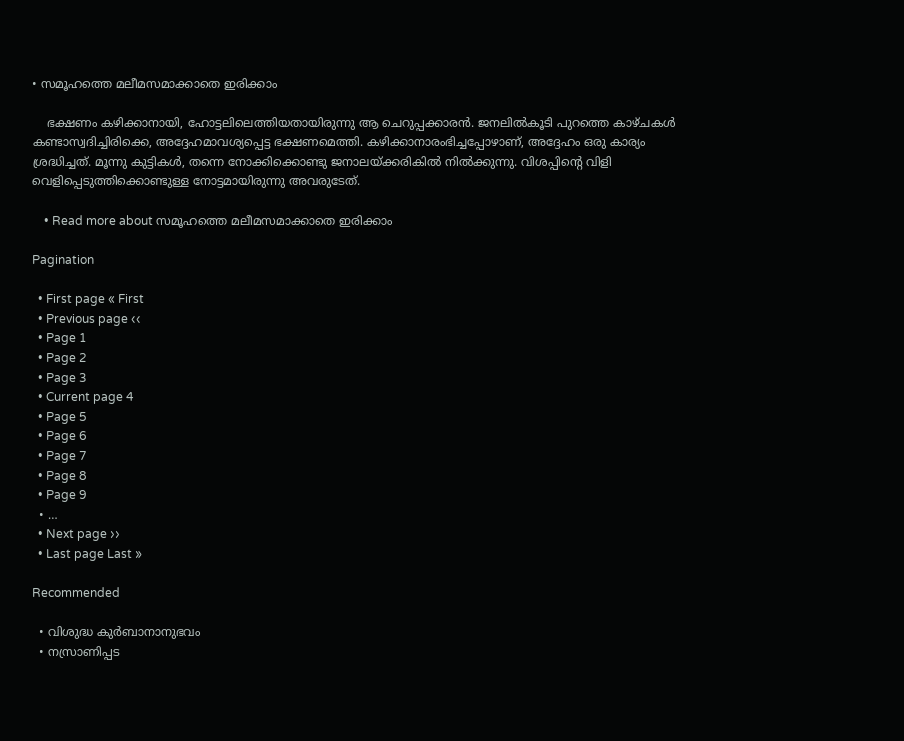• സമൂഹത്തെ മലീമസമാക്കാതെ ഇരിക്കാം

    ഭക്ഷണം കഴിക്കാനായി, ഹോട്ടലിലെത്തിയതായിരുന്നു ആ ചെറുപ്പക്കാരൻ. ജനലിൽകൂടി പുറത്തെ കാഴ്ചകൾ കണ്ടാസ്വദിച്ചിരിക്കെ, അദ്ദേഹമാവശ്യപ്പെട്ട ഭക്ഷണമെത്തി. കഴിക്കാനാരംഭിച്ചപ്പോഴാണ്, അദ്ദേഹം ഒരു കാര്യം ശ്രദ്ധിച്ചത്. മൂന്നു കുട്ടികൾ, തന്നെ നോക്കിക്കൊണ്ടു ജനാലയ്ക്കരികിൽ നിൽക്കുന്നു. വിശപ്പിൻ്റെ വിളി വെളിപ്പെടുത്തിക്കൊണ്ടുള്ള നോട്ടമായിരുന്നു അവരുടേത്.

    • Read more about സമൂഹത്തെ മലീമസമാക്കാതെ ഇരിക്കാം

Pagination

  • First page « First
  • Previous page ‹‹
  • Page 1
  • Page 2
  • Page 3
  • Current page 4
  • Page 5
  • Page 6
  • Page 7
  • Page 8
  • Page 9
  • …
  • Next page ››
  • Last page Last »

Recommended

  • വിശുദ്ധ കുർബാനാനുഭവം
  • നസ്രാണിപ്പട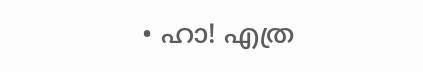• ഹാ! എത്ര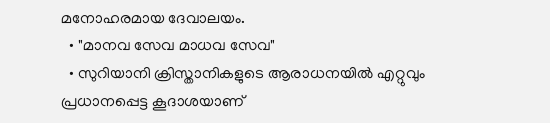മനോഹരമായ ദേവാലയം.
  • "മാനവ സേവ മാധവ സേവ"
  • സുറിയാനി ക്രിസ്താനികളുടെ ആരാധനയിൽ എറ്റുവും പ്രധാനപ്പെട്ട കൂദാശയാണ്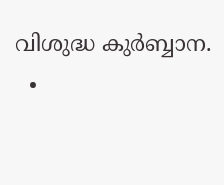വിശുദ്ധ കുർബ്ബാന.
  •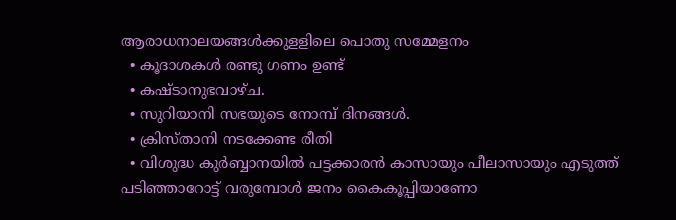ആരാധനാലയങ്ങള്‍ക്കുളളിലെ പൊതു സമ്മേളനം
  • കൂദാശകള്‍ രണ്ടു ഗണം ഉണ്ട്
  • കഷ്ടാനുഭവാഴ്ച.
  • സുറിയാനി സഭയുടെ നോമ്പ് ദിനങ്ങൾ.
  • ക്രിസ്താനി നടക്കേണ്ട രീതി
  • വിശുദ്ധ കുർബ്ബാനയിൽ പട്ടക്കാരൻ കാസായും പീലാസായും എടുത്ത് പടിഞ്ഞാറോട്ട് വരുമ്പോൾ ജനം കൈകൂപ്പിയാണോ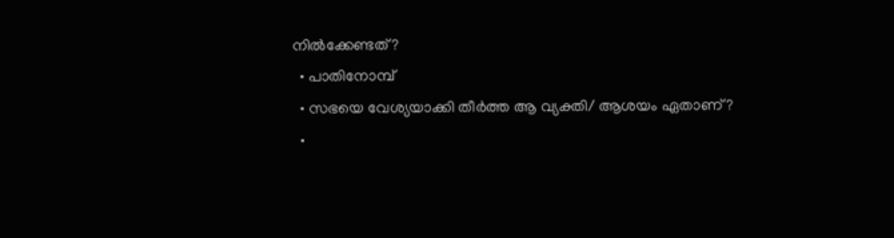നിൽക്കേണ്ടത്?
  • പാതിനോമ്പ്‌
  • സഭയെ വേശ്യയാക്കി തീർത്ത ആ വ്യക്തി/ ആശയം ഏതാണ്?
  •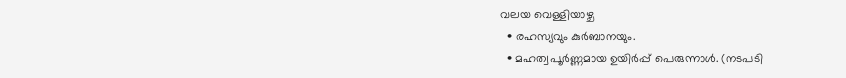വലയ വെള്ളിയാഴ്ച
  • രഹസ്യവും കുർബാനയും.
  • മഹത്വപൂര്‍ണ്ണമായ ഉയിര്‍പ്പ് പെരുന്നാള്‍. (നടപടി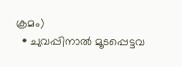ക്രമം)
  • ചുവപ്പിനാൽ മൂടപ്പെട്ടവ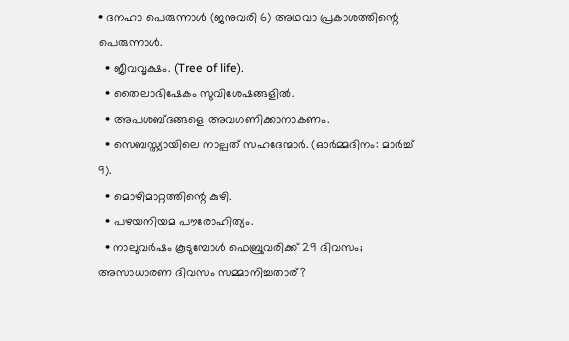• ദനഹാ പെരുന്നാൾ (ജനുവരി 6) അഥവാ പ്രകാശത്തിന്റെ പെരുന്നാൾ.
  • ജീവവൃക്ഷം. (Tree of life).
  • തൈലാഭിഷേകം സുവിശേഷങ്ങളിൽ.
  • അപശബ്ദങ്ങളെ അവഗണിക്കാനാകണം.
  • സെബസ്ത്യായിലെ നാല്പത് സഹദേന്മാർ. (ഓർമ്മദിനം: മാർച്ച്‌ 9).
  • മൊഴിമാറ്റത്തിന്റെ കുഴി.
  • പഴയനിയമ പൗരോഹിത്യം.
  • നാലുവര്‍ഷം കൂടുമ്പോള്‍ ഫെബ്രുവരിക്ക് 29 ദിവസം; അസാധാരണ ദിവസം സമ്മാനിച്ചതാര്?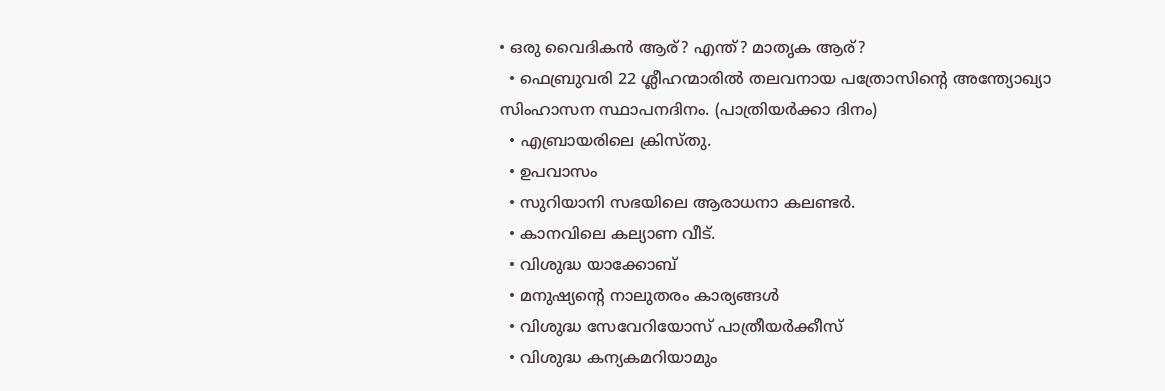• ഒരു വൈദികന്‍ ആര്? എന്ത്? മാതൃക ആര്?
  • ഫെബ്രുവരി 22 ശ്ലീഹന്മാരില്‍ തലവനായ പത്രോസിന്‍റെ അന്ത്യോഖ്യാ സിംഹാസന സ്ഥാപനദിനം. (പാത്രിയര്‍ക്കാ ദിനം)
  • എബ്രായരിലെ ക്രിസ്തു.
  • ഉപവാസം
  • സുറിയാനി സഭയിലെ ആരാധനാ കലണ്ടർ.
  • കാനവിലെ കല്യാണ വീട്.
  • വിശുദ്ധ യാക്കോബ്
  • മനുഷ്യന്റെ നാലുതരം കാര്യങ്ങൾ
  • വിശുദ്ധ സേവേറിയോസ് പാത്രീയർക്കീസ്
  • വിശുദ്ധ കന്യകമറിയാമും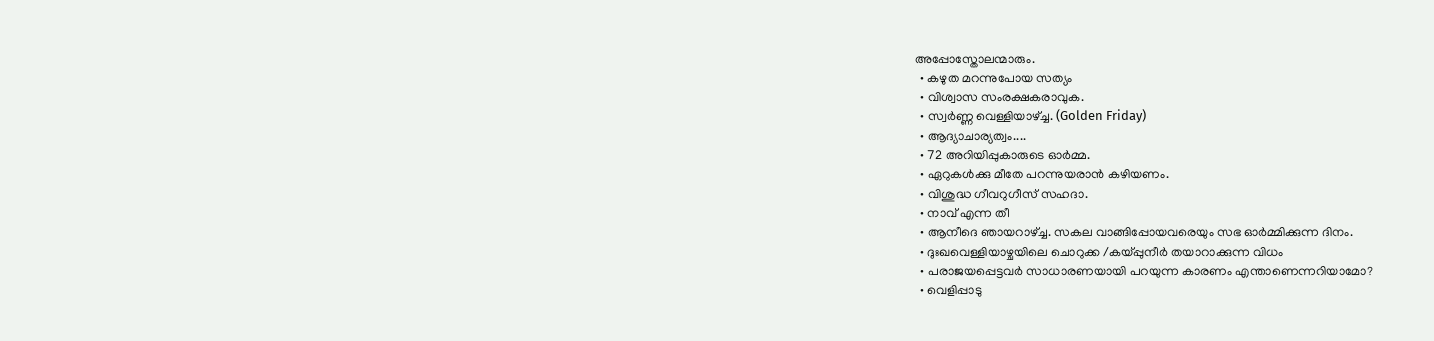അപ്പോസ്തോലന്മാരും.
  • കഴുത മറന്നുപോയ സത്യം
  • വിശ്വാസ സംരക്ഷകരാവുക.
  • സ്വർണ്ണ വെള്ളിയാഴ്ച്ച. (Golden Friday)
  • ആദ്യാചാര്യത്വം....
  • 72 അറിയിപ്പുകാരുടെ ഓർമ്മ.
  • ഏറുകൾക്കു മീതേ പറന്നുയരാൻ കഴിയണം.
  • വിശുദ്ധ ഗീവറുഗീസ് സഹദാ.
  • നാവ് എന്ന തീ
  • ആനീദെ ഞായറാഴ്ച്ച. സകല വാങ്ങിപ്പോയവരെയും സഭ ഓർമ്മിക്കുന്ന ദിനം.
  • ദുഃഖവെള്ളിയാഴ്ചയിലെ ചൊറുക്ക /കയ്പ്പുനീർ തയാറാക്കുന്ന വിധം
  • പരാജയപ്പെട്ടവര്‍ സാധാരണയായി പറയുന്ന കാരണം എന്താണെന്നറിയാമോ?
  • വെളിപ്പാടു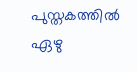പുസ്തകത്തിൽ ഏഴു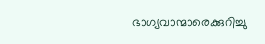ഭാഗ്യവാന്മാരെക്കുറിച്ചു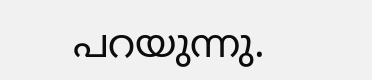പറയുന്നു.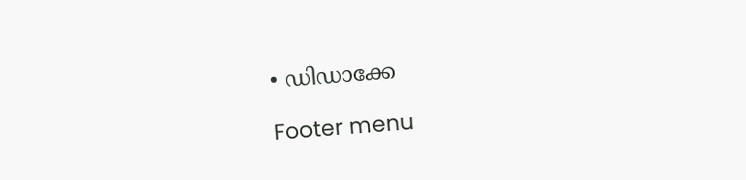• ഡിഡാക്കേ

Footer menu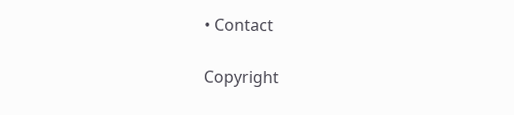• Contact

Copyright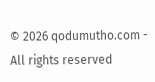© 2026 qodumutho.com - All rights reserved